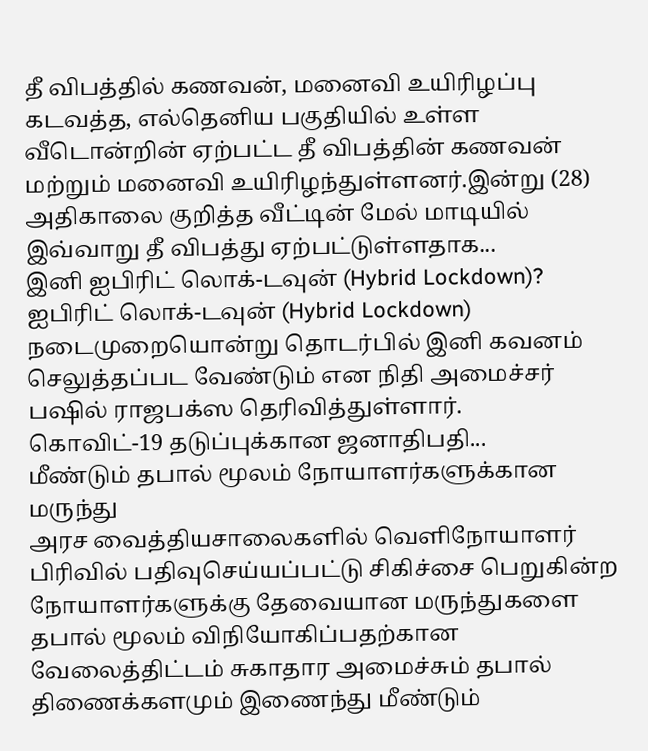தீ விபத்தில் கணவன், மனைவி உயிரிழப்பு
கடவத்த, எல்தெனிய பகுதியில் உள்ள வீடொன்றின் ஏற்பட்ட தீ விபத்தின் கணவன் மற்றும் மனைவி உயிரிழந்துள்ளனர்.இன்று (28) அதிகாலை குறித்த வீட்டின் மேல் மாடியில் இவ்வாறு தீ விபத்து ஏற்பட்டுள்ளதாக...
இனி ஐபிரிட் லொக்-டவுன் (Hybrid Lockdown)?
ஐபிரிட் லொக்-டவுன் (Hybrid Lockdown) நடைமுறையொன்று தொடர்பில் இனி கவனம் செலுத்தப்பட வேண்டும் என நிதி அமைச்சர் பஷில் ராஜபக்ஸ தெரிவித்துள்ளார்.
கொவிட்-19 தடுப்புக்கான ஜனாதிபதி...
மீண்டும் தபால் மூலம் நோயாளர்களுக்கான மருந்து
அரச வைத்தியசாலைகளில் வெளிநோயாளர் பிரிவில் பதிவுசெய்யப்பட்டு சிகிச்சை பெறுகின்ற நோயாளர்களுக்கு தேவையான மருந்துகளை தபால் மூலம் விநியோகிப்பதற்கான வேலைத்திட்டம் சுகாதார அமைச்சும் தபால் திணைக்களமும் இணைந்து மீண்டும்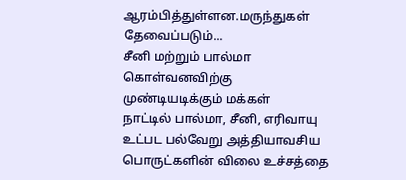ஆரம்பித்துள்ளன.மருந்துகள் தேவைப்படும்...
சீனி மற்றும் பால்மா கொள்வனவிற்கு முண்டியடிக்கும் மக்கள்
நாட்டில் பால்மா, சீனி, எரிவாயு உட்பட பல்வேறு அத்தியாவசிய பொருட்களின் விலை உச்சத்தை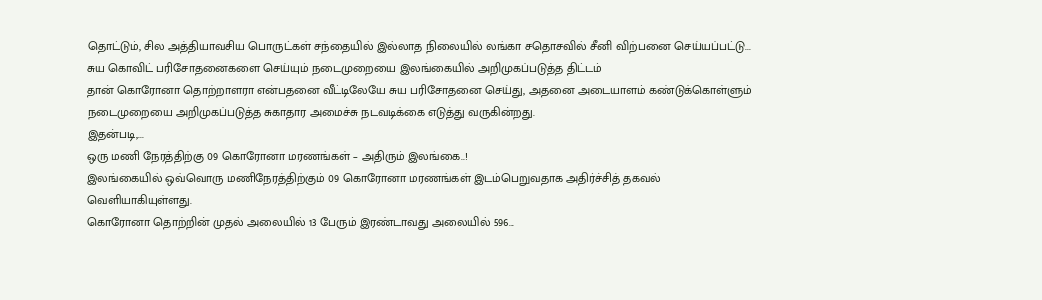தொட்டும், சில அத்தியாவசிய பொருட்கள் சந்தையில் இல்லாத நிலையில் லங்கா சதொசவில் சீனி விற்பனை செய்யப்பட்டு...
சுய கொவிட் பரிசோதனைகளை செய்யும் நடைமுறையை இலங்கையில் அறிமுகப்படுத்த திட்டம்
தான் கொரோனா தொற்றாளரா என்பதனை வீட்டிலேயே சுய பரிசோதனை செய்து, அதனை அடையாளம் கண்டுக்கொள்ளும் நடைமுறையை அறிமுகப்படுத்த சுகாதார அமைச்சு நடவடிக்கை எடுத்து வருகின்றது.
இதன்படி,...
ஒரு மணி நேரத்திற்கு 09 கொரோனா மரணங்கள் – அதிரும் இலங்கை..!
இலங்கையில் ஒவ்வொரு மணிநேரத்திற்கும் 09 கொரோனா மரணங்கள் இடம்பெறுவதாக அதிர்ச்சித் தகவல் வெளியாகியுள்ளது.
கொரோனா தொற்றின் முதல் அலையில் 13 பேரும் இரண்டாவது அலையில் 596...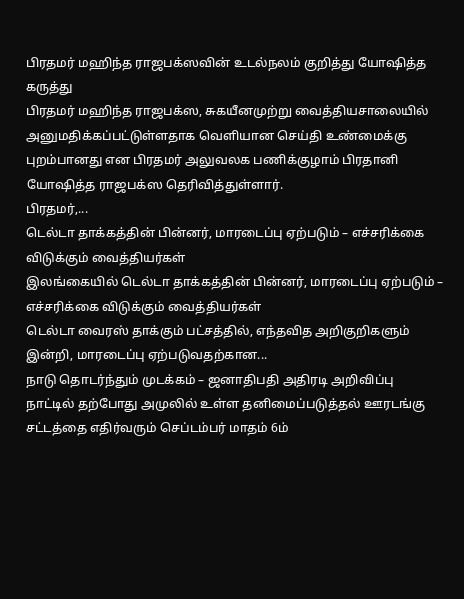பிரதமர் மஹிந்த ராஜபக்ஸவின் உடல்நலம் குறித்து யோஷித்த கருத்து
பிரதமர் மஹிந்த ராஜபக்ஸ, சுகயீனமுற்று வைத்தியசாலையில் அனுமதிக்கப்பட்டுள்ளதாக வெளியான செய்தி உண்மைக்கு புறம்பானது என பிரதமர் அலுவலக பணிக்குழாம் பிரதானி யோஷித்த ராஜபக்ஸ தெரிவித்துள்ளார்.
பிரதமர்,...
டெல்டா தாக்கத்தின் பின்னர், மாரடைப்பு ஏற்படும் – எச்சரிக்கை விடுக்கும் வைத்தியர்கள்
இலங்கையில் டெல்டா தாக்கத்தின் பின்னர், மாரடைப்பு ஏற்படும் – எச்சரிக்கை விடுக்கும் வைத்தியர்கள்
டெல்டா வைரஸ் தாக்கும் பட்சத்தில், எந்தவித அறிகுறிகளும் இன்றி, மாரடைப்பு ஏற்படுவதற்கான...
நாடு தொடர்ந்தும் முடக்கம் – ஜனாதிபதி அதிரடி அறிவிப்பு
நாட்டில் தற்போது அமுலில் உள்ள தனிமைப்படுத்தல் ஊரடங்கு சட்டத்தை எதிர்வரும் செப்டம்பர் மாதம் 6ம்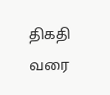திகதி வரை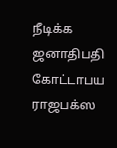நீடிக்க ஜனாதிபதி கோட்டாபய ராஜபக்ஸ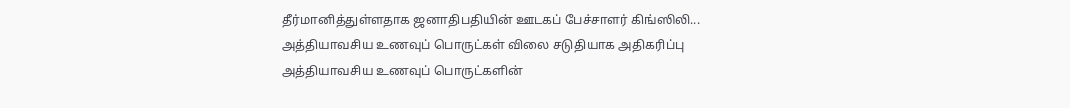தீர்மானித்துள்ளதாக ஜனாதிபதியின் ஊடகப் பேச்சாளர் கிங்ஸிலி...
அத்தியாவசிய உணவுப் பொருட்கள் விலை சடுதியாக அதிகரிப்பு
அத்தியாவசிய உணவுப் பொருட்களின்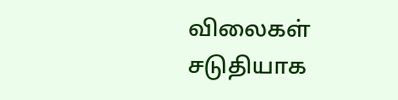விலைகள் சடுதியாக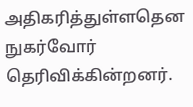அதிகரித்துள்ளதென நுகர்வோர் தெரிவிக்கின்றனர்.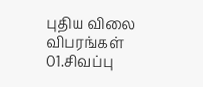புதிய விலை விபரங்கள்
01.சிவப்பு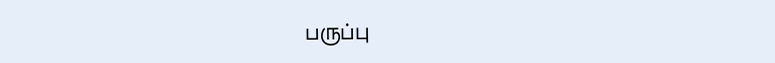பருப்பு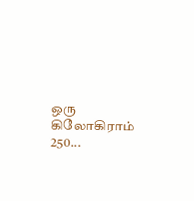ஒரு கிலோகிராம் 250...